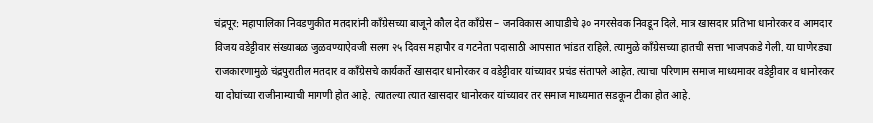चंद्रपूर: महापालिका निवडणुकीत मतदारांनी काँग्रेसच्या बाजूने कौल देत काँग्रेस – जनविकास आघाडीचे ३० नगरसेवक निवडून दिले. मात्र खासदार प्रतिभा धानोरकर व आमदार विजय वडेट्टीवार संख्याबळ जुळवण्याऐवजी सलग २५ दिवस महापौर व गटनेता पदासाठी आपसात भांडत राहिले. त्यामुळे काँग्रेसच्या हातची सत्ता भाजपकडे गेली. या घाणेरड्या राजकारणामुळे चंद्रपुरातील मतदार व काँग्रेसचे कार्यकर्ते खासदार धानोरकर व वडेट्टीवार यांच्यावर प्रचंड संतापले आहेत. त्याचा परिणाम समाज माध्यमावर वडेट्टीवार व धानोरकर या दोघांच्या राजीनाम्याची मागणी होत आहे. त्यातल्या त्यात खासदार धानोरकर यांच्यावर तर समाज माध्यमात सडकून टीका होत आहे.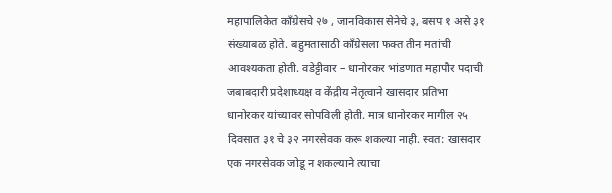महापालिकेत काँग्रेसचे २७ , जानविकास सेनेचे ३, बसप १ असे ३१ संख्याबळ होते. बहुमतासाठी काँग्रेसला फक्त तीन मतांची आवश्यकता होती. वडेट्टीवार – धानोरकर भांडणात महापौर पदाची जबाबदारी प्रदेशाध्यक्ष व केंद्रीय नेतृत्वाने खासदार प्रतिभा धानोरकर यांच्यावर सोपविली होती. मात्र धानोरकर मागील २५ दिवसात ३१ चे ३२ नगरसेवक करू शकल्या नाही. स्वत: खासदार एक नगरसेवक जोडू न शकल्याने त्याचा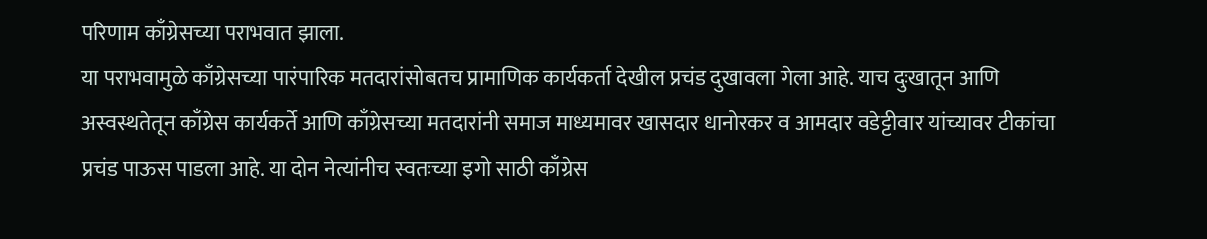परिणाम काँग्रेसच्या पराभवात झाला.
या पराभवामुळे काँग्रेसच्या पारंपारिक मतदारांसोबतच प्रामाणिक कार्यकर्ता देखील प्रचंड दुखावला गेला आहे. याच दुःखातून आणि अस्वस्थतेतून काँग्रेस कार्यकर्ते आणि काँग्रेसच्या मतदारांनी समाज माध्यमावर खासदार धानोरकर व आमदार वडेट्टीवार यांच्यावर टीकांचा प्रचंड पाऊस पाडला आहे. या दोन नेत्यांनीच स्वतःच्या इगो साठी काँग्रेस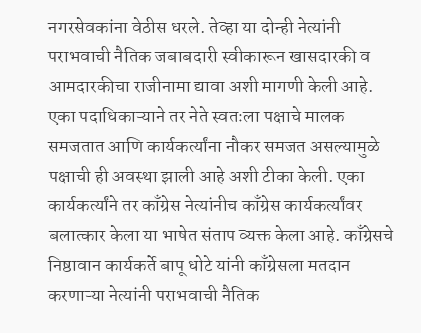नगरसेवकांना वेठीस धरले. तेव्हा या दोन्ही नेत्यांनी पराभवाची नैतिक जबाबदारी स्वीकारून खासदारकी व आमदारकीचा राजीनामा द्यावा अशी मागणी केली आहे.
एका पदाधिकाऱ्याने तर नेते स्वतःला पक्षाचे मालक समजतात आणि कार्यकर्त्यांना नौकर समजत असल्यामुळे पक्षाची ही अवस्था झाली आहे अशी टीका केली. एका कार्यकर्त्यांने तर काँग्रेस नेत्यांनीच काँग्रेस कार्यकर्त्यांवर बलात्कार केला या भाषेत संताप व्यक्त केला आहे. काँग्रेसचे निष्ठावान कार्यकर्ते बापू धोटे यांनी काँग्रेसला मतदान करणाऱ्या नेत्यांनी पराभवाची नैतिक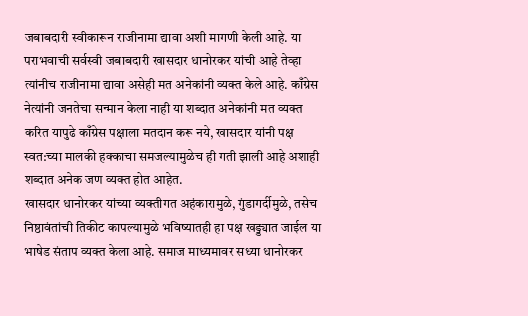जबाबदारी स्वीकारून राजीनामा द्यावा अशी मागणी केली आहे. या पराभवाची सर्वस्वी जबाबदारी खासदार धानोरकर यांची आहे तेव्हा त्यांनीच राजीनामा द्यावा असेही मत अनेकांनी व्यक्त केले आहे. काँग्रेस नेत्यांनी जनतेचा सन्मान केला नाही या शब्दात अनेकांनी मत व्यक्त करित यापुढे काँग्रेस पक्षाला मतदान करू नये, खासदार यांनी पक्ष स्वत:च्या मालकी हक्काचा समजल्यामुळेच ही गती झाली आहे अशाही शब्दात अनेक जण व्यक्त होत आहेत.
खासदार धानोरकर यांच्या व्यक्तीगत अहंकारामुळे, गुंडागर्दीमुळे, तसेच निष्ठावंतांची तिकीट कापल्यामुळे भविष्यातही हा पक्ष खड्ड्यात जाईल या भाषेड संताप व्यक्त केला आहे. समाज माध्यमावर सध्या धानोरकर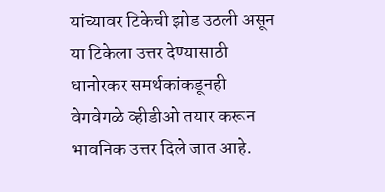यांच्यावर टिकेची झोड उठली असून या टिकेला उत्तर देण्यासाठी धानोरकर समर्थकांकडूनही वेगवेगळे व्हीडीओ तयार करून भावनिक उत्तर दिले जात आहे.